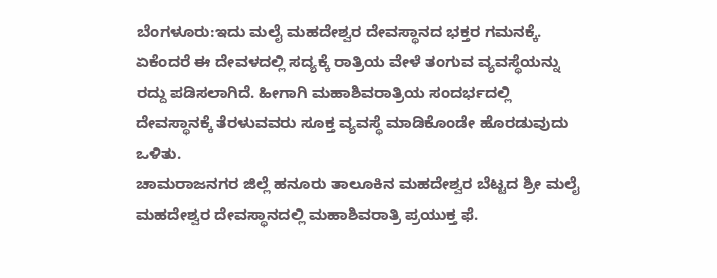ಬೆಂಗಳೂರು:ಇದು ಮಲೈ ಮಹದೇಶ್ವರ ದೇವಸ್ಥಾನದ ಭಕ್ತರ ಗಮನಕ್ಕೆ. ಏಕೆಂದರೆ ಈ ದೇವಳದಲ್ಲಿ ಸದ್ಯಕ್ಕೆ ರಾತ್ರಿಯ ವೇಳೆ ತಂಗುವ ವ್ಯವಸ್ಥೆಯನ್ನು ರದ್ದು ಪಡಿಸಲಾಗಿದೆ. ಹೀಗಾಗಿ ಮಹಾಶಿವರಾತ್ರಿಯ ಸಂದರ್ಭದಲ್ಲಿ ದೇವಸ್ಥಾನಕ್ಕೆ ತೆರಳುವವರು ಸೂಕ್ತ ವ್ಯವಸ್ಥೆ ಮಾಡಿಕೊಂಡೇ ಹೊರಡುವುದು ಒಳಿತು.
ಚಾಮರಾಜನಗರ ಜಿಲ್ಲೆ ಹನೂರು ತಾಲೂಕಿನ ಮಹದೇಶ್ವರ ಬೆಟ್ಟದ ಶ್ರೀ ಮಲೈ ಮಹದೇಶ್ವರ ದೇವಸ್ಥಾನದಲ್ಲಿ ಮಹಾಶಿವರಾತ್ರಿ ಪ್ರಯುಕ್ತ ಫೆ.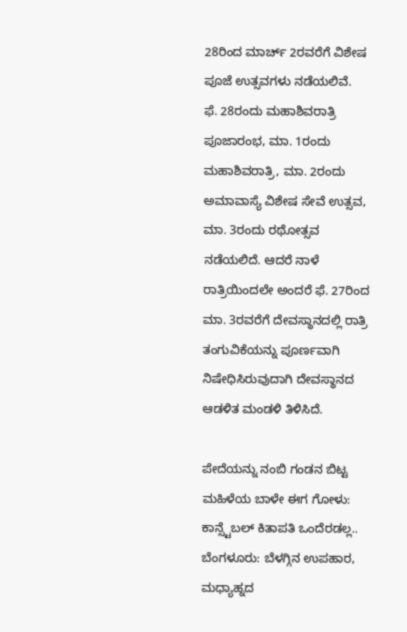28ರಿಂದ ಮಾರ್ಚ್ 2ರವರೆಗೆ ವಿಶೇಷ ಪೂಜೆ ಉತ್ಸವಗಳು ನಡೆಯಲಿವೆ.
ಫೆ. 28ರಂದು ಮಹಾಶಿವರಾತ್ರಿ ಪೂಜಾರಂಭ, ಮಾ. 1ರಂದು ಮಹಾಶಿವರಾತ್ರಿ, ಮಾ. 2ರಂದು ಅಮಾವಾಸ್ಯೆ ವಿಶೇಷ ಸೇವೆ ಉತ್ಸವ, ಮಾ. 3ರಂದು ರಥೋತ್ಸವ ನಡೆಯಲಿದೆ. ಆದರೆ ನಾಳೆ ರಾತ್ರಿಯಿಂದಲೇ ಅಂದರೆ ಫೆ. 27ರಿಂದ ಮಾ. 3ರವರೆಗೆ ದೇವಸ್ಥಾನದಲ್ಲಿ ರಾತ್ರಿ ತಂಗುವಿಕೆಯನ್ನು ಪೂರ್ಣವಾಗಿ ನಿಷೇಧಿಸಿರುವುದಾಗಿ ದೇವಸ್ಥಾನದ ಆಡಳಿತ ಮಂಡಳಿ ತಿಳಿಸಿದೆ.

ಪೇದೆಯನ್ನು ನಂಬಿ ಗಂಡನ ಬಿಟ್ಟ ಮಹಿಳೆಯ ಬಾಳೇ ಈಗ ಗೋಳು: ಕಾನ್ಸ್ಟೆಬಲ್ ಕಿತಾಪತಿ ಒಂದೆರಡಲ್ಲ..
ಬೆಂಗಳೂರು: ಬೆಳಗ್ಗಿನ ಉಪಹಾರ, ಮಧ್ಯಾಹ್ನದ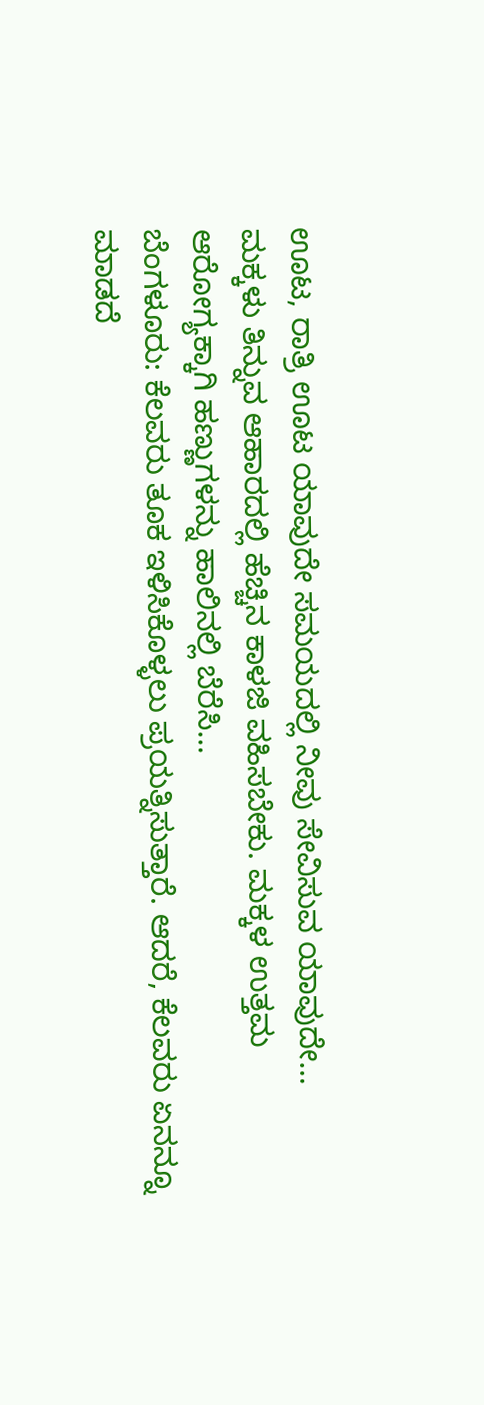ಊಟ, ರಾತ್ರಿ ಊಟ ಯಾವುದೇ ಸಮಯದಲ್ಲಿ ನೀವು ಸೇವಿಸುವ ಯಾವುದೇ…
ಮಕ್ಕಳು ತಿನ್ನುವ ಆಹಾರದಲ್ಲಿ ಹೆಚ್ಚಿನ ಕಾಳಜಿ ವಹಿಸಬೇಕು. ಮಕ್ಕಳ ಉತ್ತಮ ಆರೋಗ್ಯಕ್ಕಾಗಿ ಹಣ್ಣುಗಳನ್ನು ಹಾಲಿನಲ್ಲಿ ಬೆರೆಸಿ…
ಬೆಂಗಳೂರು: ಕೆಲವರು ತೂಕ ಇಳಿಸಿಕೊಳ್ಳಲು ಪ್ರಯತ್ನಿಸುತ್ತಾರೆ. ಆದರೆ, ಕೆಲವರು ಏನನ್ನೂ ಮಾಡದೆ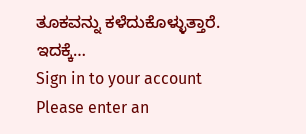ತೂಕವನ್ನು ಕಳೆದುಕೊಳ್ಳುತ್ತಾರೆ. ಇದಕ್ಕೆ…
Sign in to your account
Please enter an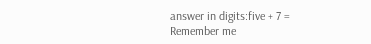answer in digits:five + 7 =
Remember me